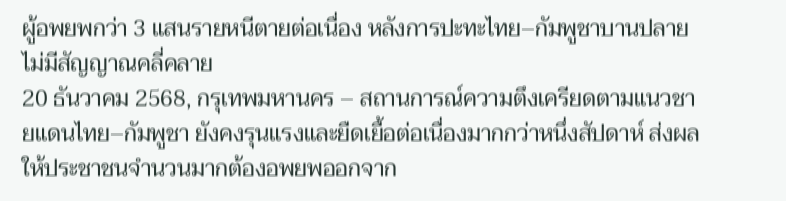ผู้อพยพกว่า 3 แสนรายหนีตายต่อเนื่อง หลังการปะทะไทย–กัมพูชาบานปลาย ไม่มีสัญญาณคลี่คลาย
20 ธันวาคม 2568, กรุเทพมหานคร – สถานการณ์ความตึงเครียดตามแนวชายแดนไทย–กัมพูชา ยังคงรุนแรงและยืดเยื้อต่อเนื่องมากกว่าหนึ่งสัปดาห์ ส่งผลให้ประชาชนจำนวนมากต้องอพยพออกจาก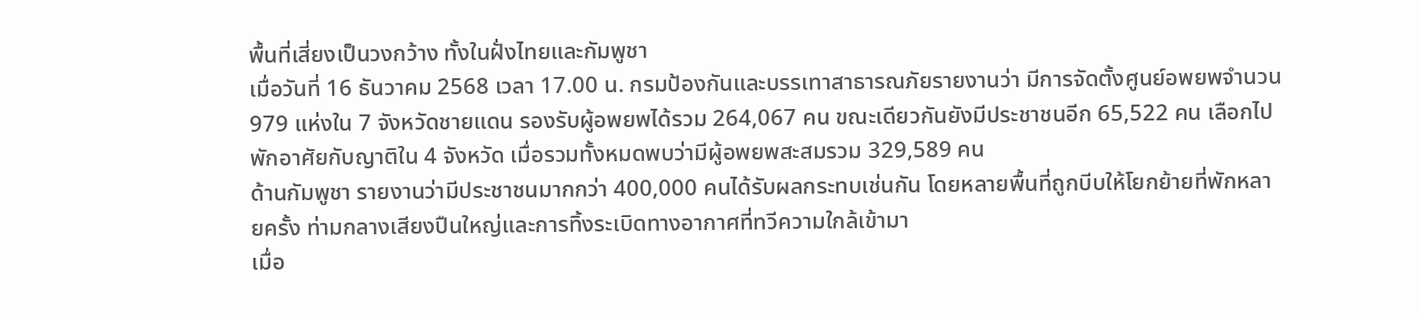พื้นที่เสี่ยงเป็นวงกว้าง ทั้งในฝั่งไทยและกัมพูชา
เมื่อวันที่ 16 ธันวาคม 2568 เวลา 17.00 น. กรมป้องกันและบรรเทาสาธารณภัยรายงานว่า มีการจัดตั้งศูนย์อพยพจำนวน 979 แห่งใน 7 จังหวัดชายแดน รองรับผู้อพยพได้รวม 264,067 คน ขณะเดียวกันยังมีประชาชนอีก 65,522 คน เลือกไปพักอาศัยกับญาติใน 4 จังหวัด เมื่อรวมทั้งหมดพบว่ามีผู้อพยพสะสมรวม 329,589 คน
ด้านกัมพูชา รายงานว่ามีประชาชนมากกว่า 400,000 คนได้รับผลกระทบเช่นกัน โดยหลายพื้นที่ถูกบีบให้โยกย้ายที่พักหลายครั้ง ท่ามกลางเสียงปืนใหญ่และการทิ้งระเบิดทางอากาศที่ทวีความใกล้เข้ามา
เมื่อ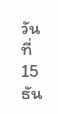วันที่ 15 ธัน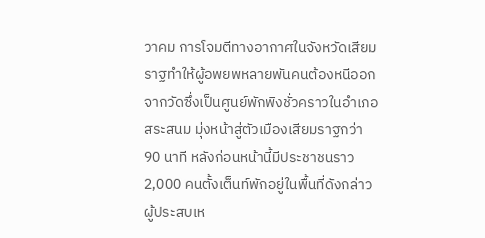วาคม การโจมตีทางอากาศในจังหวัดเสียมราฐทำให้ผู้อพยพหลายพันคนต้องหนีออกจากวัดซึ่งเป็นศูนย์พักพิงชั่วคราวในอำเภอสระสนม มุ่งหน้าสู่ตัวเมืองเสียมราฐกว่า 90 นาที หลังก่อนหน้านี้มีประชาชนราว 2,000 คนตั้งเต็นท์พักอยู่ในพื้นที่ดังกล่าว
ผู้ประสบเห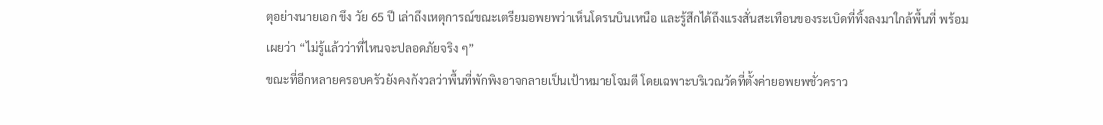ตุอย่างนายเอก ขึง วัย 65 ปี เล่าถึงเหตุการณ์ขณะเตรียมอพยพว่าเห็นโดรนบินเหนือ และรู้สึกได้ถึงแรงสั่นสะเทือนของระเบิดที่ทิ้งลงมาใกล้พื้นที่ พร้อมเผยว่า “ไม่รู้แล้วว่าที่ไหนจะปลอดภัยจริง ๆ”
ขณะที่อีกหลายครอบครัวยังคงกังวลว่าพื้นที่พักพิงอาจกลายเป็นเป้าหมายโจมตี โดยเฉพาะบริเวณวัดที่ตั้งค่ายอพยพชั่วคราว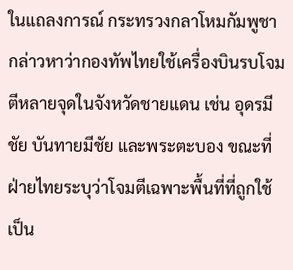ในแถลงการณ์ กระทรวงกลาโหมกัมพูชากล่าวหาว่ากองทัพไทยใช้เครื่องบินรบโจมตีหลายจุดในจังหวัดชายแดน เช่น อุดรมีชัย บันทายมีชัย และพระตะบอง ขณะที่ฝ่ายไทยระบุว่าโจมตีเฉพาะพื้นที่ที่ถูกใช้เป็น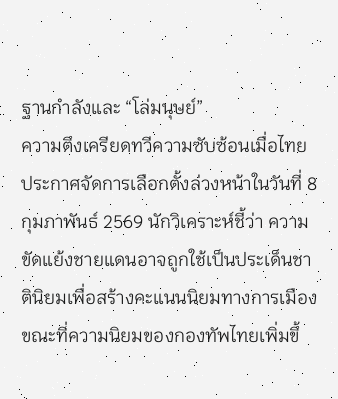ฐานกำลังและ “โล่มนุษย์”
ความตึงเครียดทวีความซับซ้อนเมื่อไทยประกาศจัดการเลือกตั้งล่วงหน้าในวันที่ 8 กุมภาพันธ์ 2569 นักวิเคราะห์ชี้ว่า ความขัดแย้งชายแดนอาจถูกใช้เป็นประเด็นชาตินิยมเพื่อสร้างคะแนนนิยมทางการเมือง ขณะที่ความนิยมของกองทัพไทยเพิ่มขึ้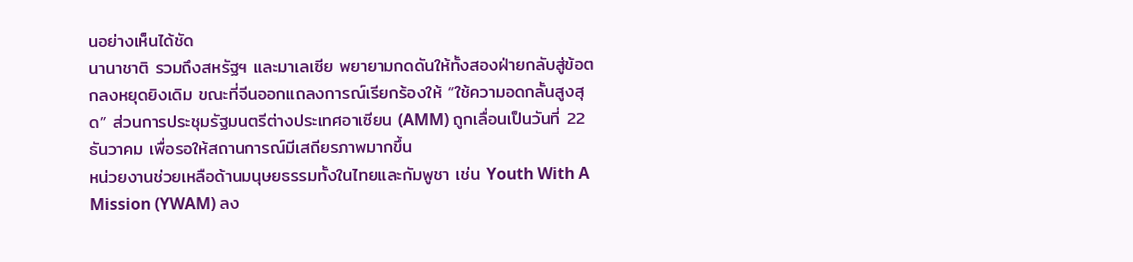นอย่างเห็นได้ชัด
นานาชาติ รวมถึงสหรัฐฯ และมาเลเซีย พยายามกดดันให้ทั้งสองฝ่ายกลับสู่ข้อตกลงหยุดยิงเดิม ขณะที่จีนออกแถลงการณ์เรียกร้องให้ “ใช้ความอดกลั้นสูงสุด” ส่วนการประชุมรัฐมนตรีต่างประเทศอาเซียน (AMM) ถูกเลื่อนเป็นวันที่ 22 ธันวาคม เพื่อรอให้สถานการณ์มีเสถียรภาพมากขึ้น
หน่วยงานช่วยเหลือด้านมนุษยธรรมทั้งในไทยและกัมพูชา เช่น Youth With A Mission (YWAM) ลง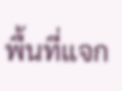พื้นที่แจก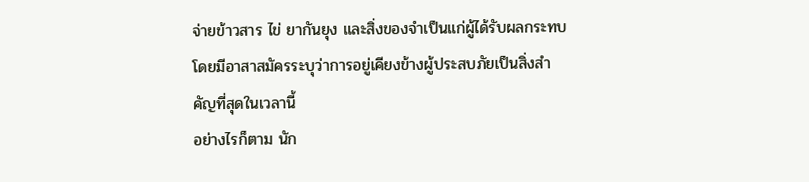จ่ายข้าวสาร ไข่ ยากันยุง และสิ่งของจำเป็นแก่ผู้ได้รับผลกระทบ โดยมีอาสาสมัครระบุว่าการอยู่เคียงข้างผู้ประสบภัยเป็นสิ่งสำคัญที่สุดในเวลานี้
อย่างไรก็ตาม นัก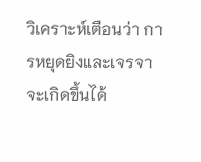วิเคราะห์เตือนว่า การหยุดยิงและเจรจาจะเกิดขึ้นได้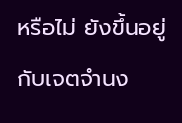หรือไม่ ยังขึ้นอยู่กับเจตจำนง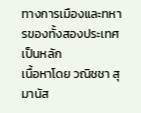ทางการเมืองและทหารของทั้งสองประเทศเป็นหลัก
เนื้อหาโดย วณิชชา สุมานัส